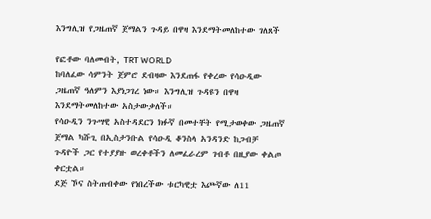እንግሊዝ የጋዜጠኛ ጀማልን ጉዳይ በዋዛ እንደማትመለከተው ገለጸች

የፎቶው ባለመብት, TRT WORLD
ከባለፈው ሳምንት ጀምሮ ደብዛው እንደጠፋ የቀረው የሳዑዲው ጋዜጠኛ ዓለምን እያነጋገረ ነው። እንግሊዝ ጉዳዩን በዋዛ እንደማትመለከተው አስታውቃለች።
የሳዑዲን ንጉሣዊ አስተዳደርን ክፉኛ በመተቸት የሚታወቀው ጋዜጠኛ ጀማል ካሹጊ በኢስታንቡል የሳዑዲ ቆንስላ አንዳንድ ከጋብቻ ጉዳዮች ጋር የተያያዙ ወረቀቶችን ለመፈራረም ገብቶ በዚያው ቀልጦ ቀርቷል።
ደጅ ኾና ስትጠብቀው የነበረችው ቱርካዊቷ እጮኛው ለ11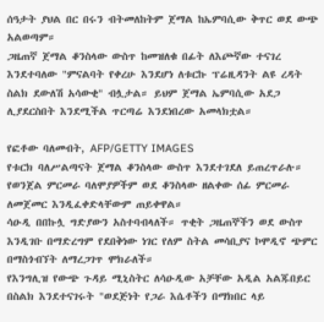ሰዓታት ያህል በር በሩን ብትመለከትም ጀማል ከኤምባሲው ቅጥር ወደ ውጭ አልወጣም።
ጋዜጠኛ ጀማል ቆንስላው ውስጥ ከመዝለቁ በፊት ለእጮኛው ተናገረ እንደተባለው "ምናልባት የቀረሁ እንደሆነ ለቱርኩ ፕሬዚዳንት ልዩ ረዳት ስልክ ደውለሽ አሳውቂ" ብሏታል። ይህም ጀማል ኤምባሲው አደጋ ሊያደርስበት እንደሚችል ጥርጣሬ እንደነበረው አመላክቷል።

የፎቶው ባለመብት, AFP/GETTY IMAGES
የቱርክ ባለሥልጣናት ጀማል ቆንስላው ውስጥ እንደተገደለ ይጠረጥራሉ።
የወንጀል ምርመራ ባለሞያዎችም ወደ ቆንስላው ዘልቀው ሰፊ ምርመራ ለመጀመር እንዲፈቀድላቸውም ጠይቀዋል።
ሳዑዲ በበኩሏ ግድያውን አስተባብላለች። ጥቂት ጋዜጠኞችን ወደ ውስጥ እንዲገቡ በማድረግም የደበቅነው ነገር የለም ስትል መሳቢያና ኮሞዲኖ ጭምር በማስጎብኘት ለማረጋገጥ ሞክራለች።
የእንግሊዝ የውጭ ጉዳይ ሚኒስትር ለሳዑዲው አቻቸው አዲል አልጁበይር በስልክ እንደተናገሩት "ወደጅነት የጋራ እሴቶችን በማክበር ላይ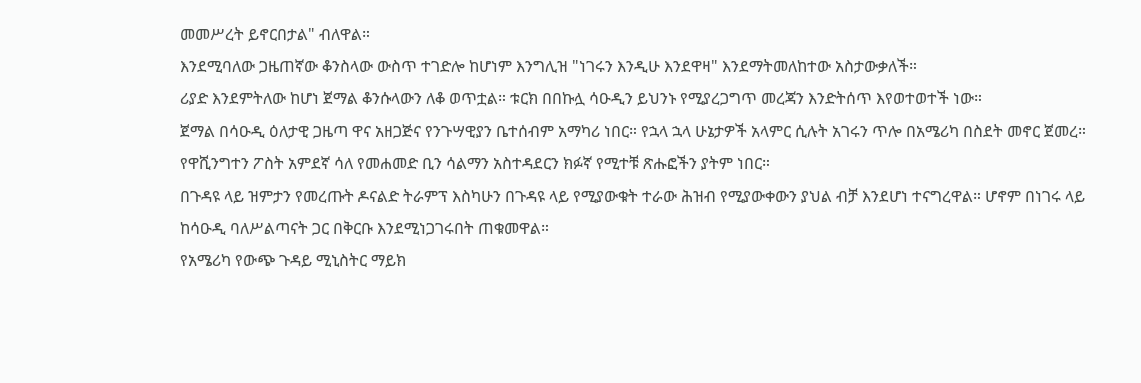መመሥረት ይኖርበታል" ብለዋል።
እንደሚባለው ጋዜጠኛው ቆንስላው ውስጥ ተገድሎ ከሆነም እንግሊዝ "ነገሩን እንዲሁ እንደዋዛ" እንደማትመለከተው አስታውቃለች።
ሪያድ እንደምትለው ከሆነ ጀማል ቆንሱላውን ለቆ ወጥቷል። ቱርክ በበኩሏ ሳዑዲን ይህንኑ የሚያረጋግጥ መረጃን እንድትሰጥ እየወተወተች ነው።
ጀማል በሳዑዲ ዕለታዊ ጋዜጣ ዋና አዘጋጅና የንጉሣዊያን ቤተሰብም አማካሪ ነበር። የኋላ ኋላ ሁኔታዎች አላምር ሲሉት አገሩን ጥሎ በአሜሪካ በስደት መኖር ጀመረ። የዋሺንግተን ፖስት አምደኛ ሳለ የመሐመድ ቢን ሳልማን አስተዳደርን ክፉኛ የሚተቹ ጽሑፎችን ያትም ነበር።
በጉዳዩ ላይ ዝምታን የመረጡት ዶናልድ ትራምፕ እስካሁን በጉዳዩ ላይ የሚያውቁት ተራው ሕዝብ የሚያውቀውን ያህል ብቻ እንደሆነ ተናግረዋል። ሆኖም በነገሩ ላይ ከሳዑዲ ባለሥልጣናት ጋር በቅርቡ እንደሚነጋገሩበት ጠቁመዋል።
የአሜሪካ የውጭ ጉዳይ ሚኒስትር ማይክ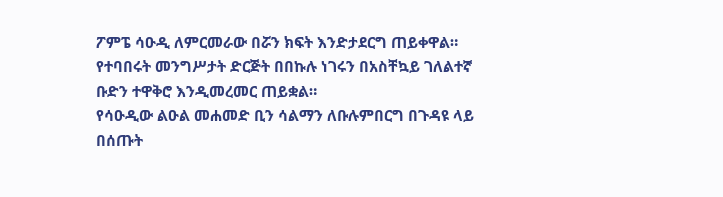ፖምፔ ሳዑዲ ለምርመራው በሯን ክፍት እንድታደርግ ጠይቀዋል።
የተባበሩት መንግሥታት ድርጅት በበኩሉ ነገሩን በአስቸኳይ ገለልተኛ ቡድን ተዋቅሮ እንዲመረመር ጠይቋል።
የሳዑዲው ልዑል መሐመድ ቢን ሳልማን ለቡሉምበርግ በጉዳዩ ላይ በሰጡት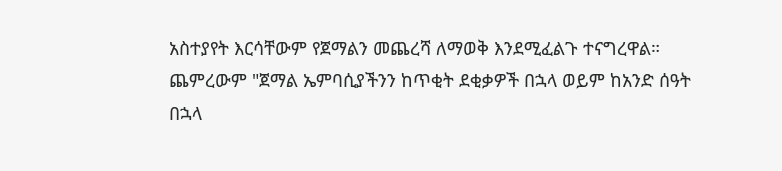አስተያየት እርሳቸውም የጀማልን መጨረሻ ለማወቅ እንደሚፈልጉ ተናግረዋል። ጨምረውም "ጀማል ኤምባሲያችንን ከጥቂት ደቂቃዎች በኋላ ወይም ከአንድ ሰዓት በኋላ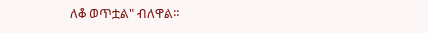ለቆ ወጥቷል" ብለዋል።